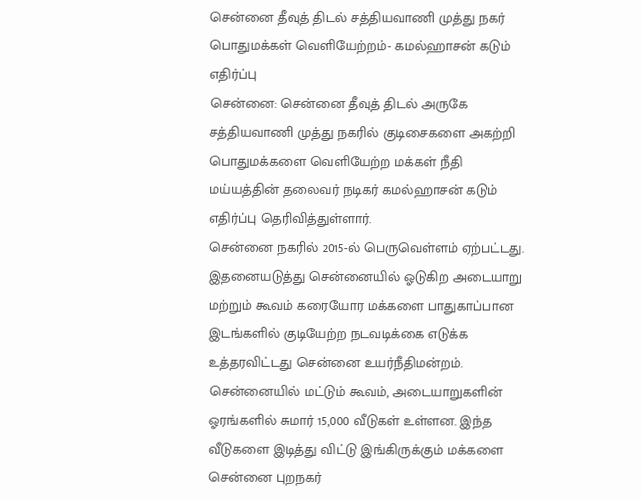சென்னை தீவுத் திடல் சத்தியவாணி முத்து நகர் பொதுமக்கள் வெளியேற்றம்- கமல்ஹாசன் கடும் எதிர்ப்பு
சென்னை: சென்னை தீவுத் திடல் அருகே சத்தியவாணி முத்து நகரில் குடிசைகளை அகற்றி பொதுமக்களை வெளியேற்ற மக்கள் நீதி மய்யத்தின் தலைவர் நடிகர் கமல்ஹாசன் கடும் எதிர்ப்பு தெரிவித்துள்ளார்.
சென்னை நகரில் 2015-ல் பெருவெள்ளம் ஏற்பட்டது. இதனையடுத்து சென்னையில் ஓடுகிற அடையாறு மற்றும் கூவம் கரையோர மக்களை பாதுகாப்பான இடங்களில் குடியேற்ற நடவடிக்கை எடுக்க உத்தரவிட்டது சென்னை உயர்நீதிமன்றம்.
சென்னையில் மட்டும் கூவம், அடையாறுகளின் ஓரங்களில் சுமார் 15,000 வீடுகள் உள்ளன. இந்த வீடுகளை இடித்து விட்டு இங்கிருக்கும் மக்களை சென்னை புறநகர்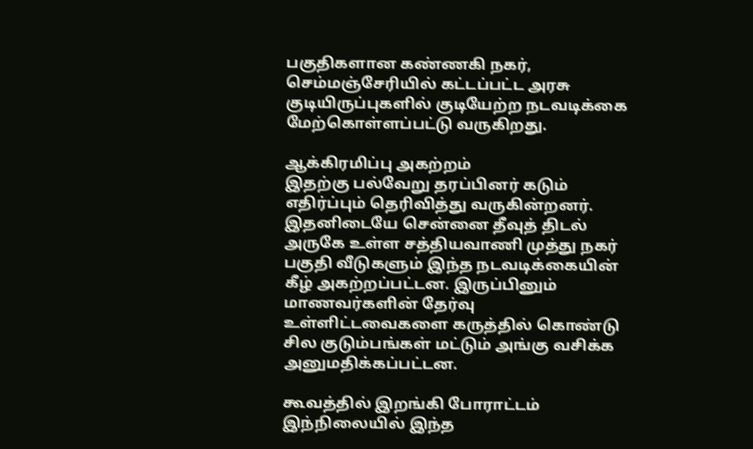பகுதிகளான கண்ணகி நகர், செம்மஞ்சேரியில் கட்டப்பட்ட அரசு குடியிருப்புகளில் குடியேற்ற நடவடிக்கை மேற்கொள்ளப்பட்டு வருகிறது.

ஆக்கிரமிப்பு அகற்றம்
இதற்கு பல்வேறு தரப்பினர் கடும் எதிர்ப்பும் தெரிவித்து வருகின்றனர். இதனிடையே சென்னை தீவுத் திடல் அருகே உள்ள சத்தியவாணி முத்து நகர் பகுதி வீடுகளும் இந்த நடவடிக்கையின் கீழ் அகற்றப்பட்டன. இருப்பினும் மாணவர்களின் தேர்வு உள்ளிட்டவைகளை கருத்தில் கொண்டு சில குடும்பங்கள் மட்டும் அங்கு வசிக்க அனுமதிக்கப்பட்டன.

கூவத்தில் இறங்கி போராட்டம்
இந்நிலையில் இந்த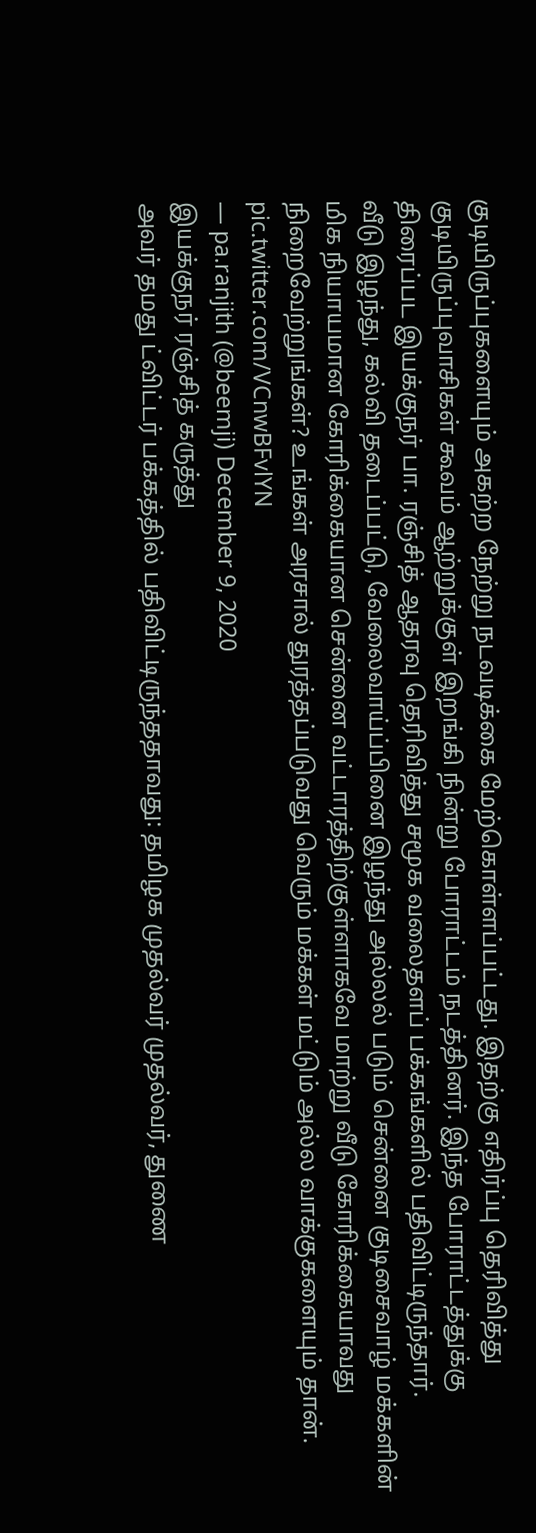குடியிருப்புகளையும் அகற்ற நேற்று நடவடிக்கை மேற்கொள்ளப்பட்டது. இதற்கு எதிர்ப்பு தெரிவித்து குடியிருப்புவாசிகள் கூவம் ஆற்றுக்குள் இறங்கி நின்று போராட்டம் நடத்தினர். இந்த போராட்டத்துக்கு திரைப்பட இயக்குநர் பா. ரஞ்சித் ஆதரவு தெரிவித்து சமூக வலைதளப் பக்கங்களில் பதிவிட்டிருந்தார்.
வீடு இழந்து, கல்வி தடைப்பட்டு, வேலைவாய்ப்பினை இழந்து அல்லல் படும் சென்னை குடிசைவாழ் மக்களின் மிக நியாயமான கோரிக்கையான சென்னை வட்டாரத்திற்குள்ளாகவே மாற்று வீடு கோரிக்கையாவது நிறைவேற்றுங்கள்? உங்கள் அரசால் துரத்தப்படுவது வெரும் மக்கள் மட்டும் அல்ல வாக்குகளையும் தான். pic.twitter.com/VCnwBFvlYN
— pa.ranjith (@beemji) December 9, 2020
இயக்குநர் ரஞ்சித் கருத்து
அவர் தமது ட்விட்டர் பக்கத்தில் பதிவிட்டிருந்ததாவது: தமிழக முதல்வர் முதல்வர், துணை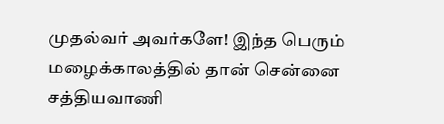முதல்வர் அவர்களே! இந்த பெரும் மழைக்காலத்தில் தான் சென்னை சத்தியவாணி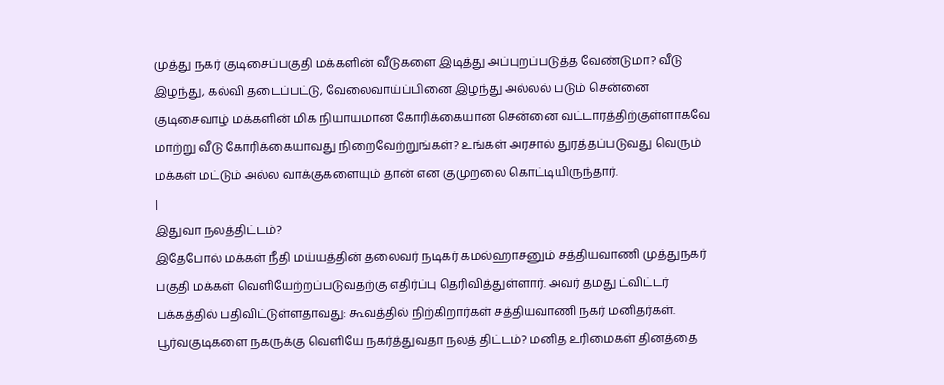முத்து நகர் குடிசைப்பகுதி மக்களின் வீடுகளை இடித்து அப்புறப்படுத்த வேண்டுமா? வீடு இழந்து, கல்வி தடைப்பட்டு, வேலைவாய்ப்பினை இழந்து அல்லல் படும் சென்னை குடிசைவாழ் மக்களின் மிக நியாயமான கோரிக்கையான சென்னை வட்டாரத்திற்குள்ளாகவே மாற்று வீடு கோரிக்கையாவது நிறைவேற்றுங்கள்? உங்கள் அரசால் துரத்தப்படுவது வெரும் மக்கள் மட்டும் அல்ல வாக்குகளையும் தான் என குமுறலை கொட்டியிருந்தார்.
|
இதுவா நலத்திட்டம்?
இதேபோல் மக்கள் நீதி மய்யத்தின் தலைவர் நடிகர் கமல்ஹாசனும் சத்தியவாணி முத்துநகர் பகுதி மக்கள் வெளியேற்றப்படுவதற்கு எதிர்ப்பு தெரிவித்துள்ளார். அவர் தமது ட்விட்டர் பக்கத்தில் பதிவிட்டுள்ளதாவது: கூவத்தில் நிற்கிறார்கள் சத்தியவாணி நகர் மனிதர்கள். பூர்வகுடிகளை நகருக்கு வெளியே நகர்த்துவதா நலத் திட்டம்? மனித உரிமைகள் தினத்தை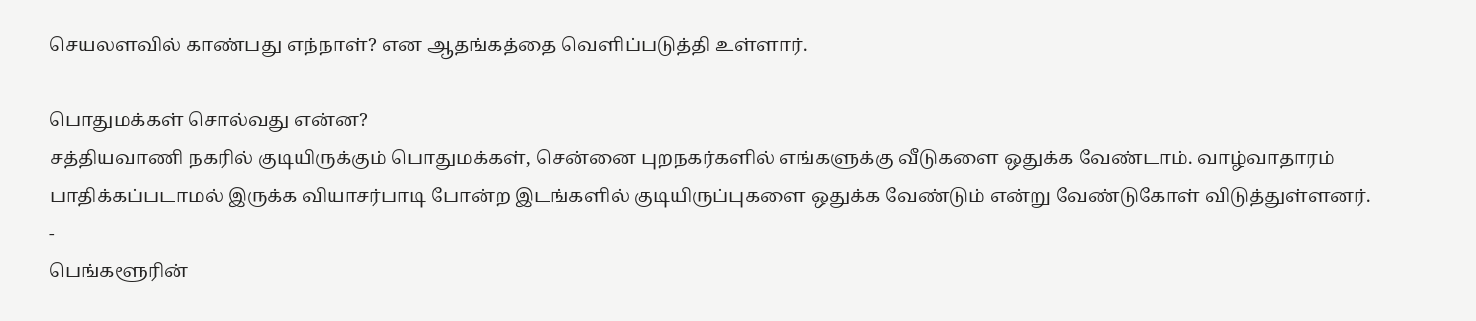செயலளவில் காண்பது எந்நாள்? என ஆதங்கத்தை வெளிப்படுத்தி உள்ளார்.

பொதுமக்கள் சொல்வது என்ன?
சத்தியவாணி நகரில் குடியிருக்கும் பொதுமக்கள், சென்னை புறநகர்களில் எங்களுக்கு வீடுகளை ஒதுக்க வேண்டாம். வாழ்வாதாரம் பாதிக்கப்படாமல் இருக்க வியாசர்பாடி போன்ற இடங்களில் குடியிருப்புகளை ஒதுக்க வேண்டும் என்று வேண்டுகோள் விடுத்துள்ளனர்.
-
பெங்களூரின்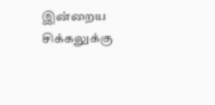இன்றைய சிக்கலுக்கு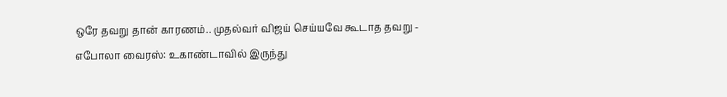ஒரே தவறு தான் காரணம்.. முதல்வர் விஜய் செய்யவே கூடாத தவறு -
எபோலா வைரஸ்: உகாண்டாவில் இருந்து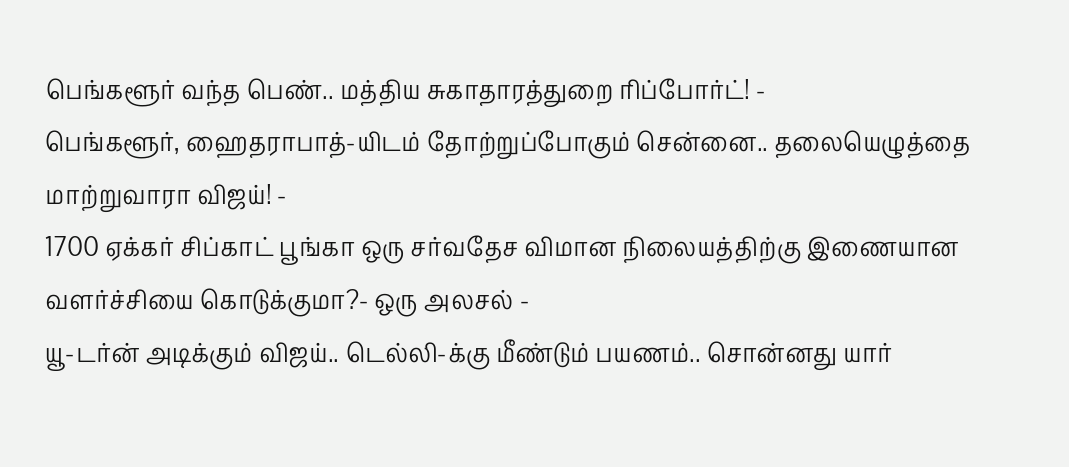பெங்களூர் வந்த பெண்.. மத்திய சுகாதாரத்துறை ரிப்போர்ட்! -
பெங்களூர், ஹைதராபாத்-யிடம் தோற்றுப்போகும் சென்னை.. தலையெழுத்தை மாற்றுவாரா விஜய்! -
1700 ஏக்கர் சிப்காட் பூங்கா ஒரு சர்வதேச விமான நிலையத்திற்கு இணையான வளர்ச்சியை கொடுக்குமா?- ஒரு அலசல் -
யூ-டர்ன் அடிக்கும் விஜய்.. டெல்லி-க்கு மீண்டும் பயணம்.. சொன்னது யார்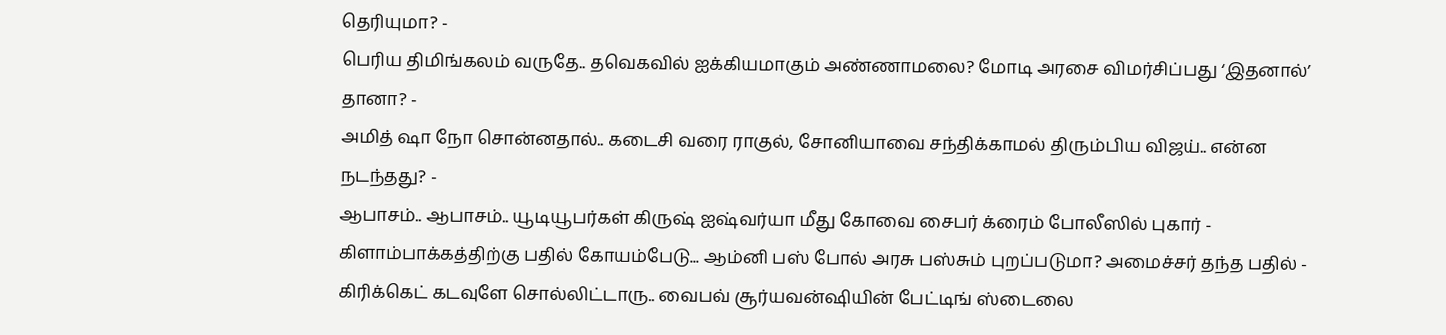தெரியுமா? -
பெரிய திமிங்கலம் வருதே.. தவெகவில் ஐக்கியமாகும் அண்ணாமலை? மோடி அரசை விமர்சிப்பது ‘இதனால்’ தானா? -
அமித் ஷா நோ சொன்னதால்.. கடைசி வரை ராகுல், சோனியாவை சந்திக்காமல் திரும்பிய விஜய்.. என்ன நடந்தது? -
ஆபாசம்.. ஆபாசம்.. யூடியூபர்கள் கிருஷ் ஐஷ்வர்யா மீது கோவை சைபர் க்ரைம் போலீஸில் புகார் -
கிளாம்பாக்கத்திற்கு பதில் கோயம்பேடு... ஆம்னி பஸ் போல் அரசு பஸ்சும் புறப்படுமா? அமைச்சர் தந்த பதில் -
கிரிக்கெட் கடவுளே சொல்லிட்டாரு.. வைபவ் சூர்யவன்ஷியின் பேட்டிங் ஸ்டைலை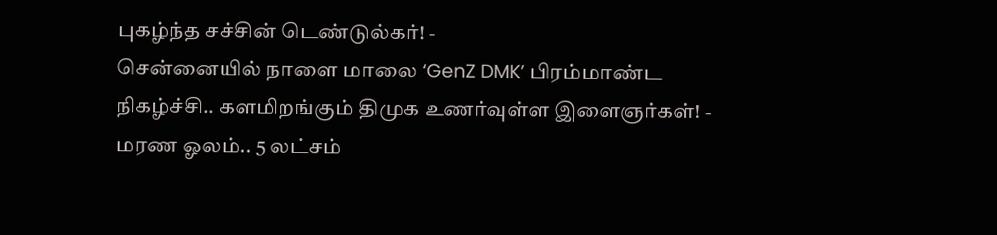புகழ்ந்த சச்சின் டெண்டுல்கர்! -
சென்னையில் நாளை மாலை ‘GenZ DMK’ பிரம்மாண்ட நிகழ்ச்சி.. களமிறங்கும் திமுக உணர்வுள்ள இளைஞர்கள்! -
மரண ஓலம்.. 5 லட்சம்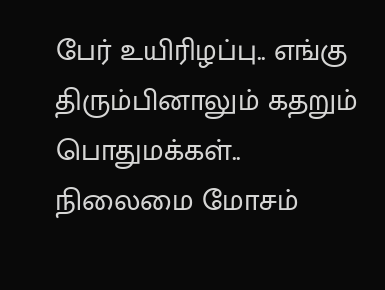பேர் உயிரிழப்பு.. எங்கு திரும்பினாலும் கதறும் பொதுமக்கள்.. நிலைமை மோசம்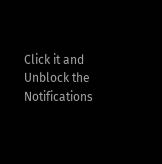Click it and Unblock the Notifications